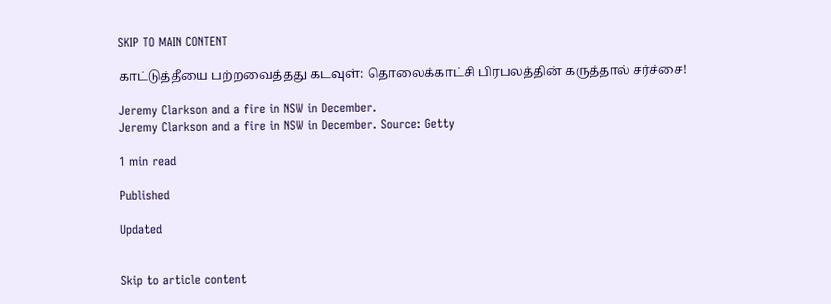SKIP TO MAIN CONTENT

காட்டுத்தீயை பற்றவைத்தது கடவுள்: தொலைக்காட்சி பிரபலத்தின் கருத்தால் சர்ச்சை!

Jeremy Clarkson and a fire in NSW in December.
Jeremy Clarkson and a fire in NSW in December. Source: Getty

1 min read

Published

Updated


Skip to article content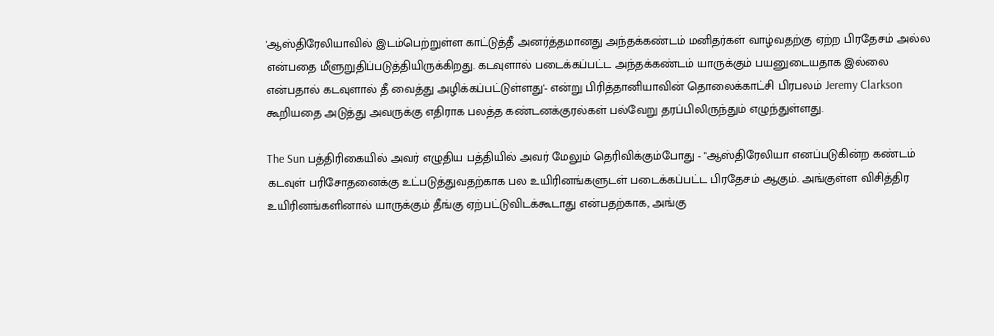'ஆஸ்திரேலியாவில் இடம்பெற்றுள்ள காட்டுத்தீ அனர்த்தமானது அந்தக்கண்டம் மனிதர்கள் வாழ்வதற்கு ஏற்ற பிரதேசம் அல்ல என்பதை மீளுறுதிப்படுத்தியிருக்கிறது. கடவுளால் படைக்கப்பட்ட அந்தக்கண்டம் யாருக்கும் பயனுடையதாக இல்லை என்பதால் கடவுளால் தீ வைத்து அழிக்கப்பட்டுள்ளது'- என்று பிரித்தானியாவின் தொலைக்காட்சி பிரபலம் Jeremy Clarkson கூறியதை அடுத்து அவருக்கு எதிராக பலத்த கண்டனக்குரல்கள் பல்வேறு தரப்பிலிருந்தும் எழுந்துள்ளது.

The Sun பத்திரிகையில் அவர் எழுதிய பத்தியில் அவர் மேலும் தெரிவிக்கும்போது - "ஆஸ்திரேலியா எனப்படுகின்ற கண்டம் கடவுள் பரிசோதனைக்கு உட்படுத்துவதற்காக பல உயிரினங்களுடள் படைக்கப்பட்ட பிரதேசம் ஆகும். அங்குள்ள விசித்திர உயிரினங்களினால் யாருக்கும் தீங்கு ஏற்பட்டுவிடக்கூடாது என்பதற்காக, அங்கு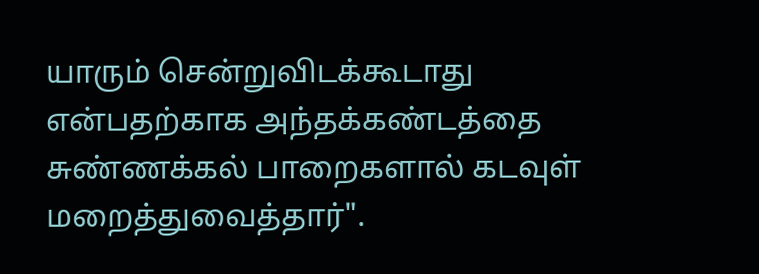யாரும் சென்றுவிடக்கூடாது என்பதற்காக அந்தக்கண்டத்தை சுண்ணக்கல் பாறைகளால் கடவுள் மறைத்துவைத்தார்".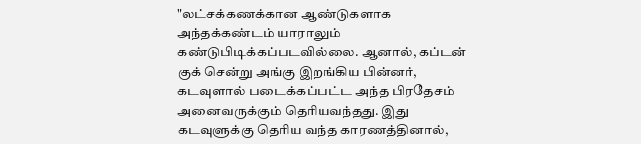"லட்சக்கணக்கான ஆண்டுகளாக அந்தக்கண்டம் யாராலும் கண்டுபிடிக்கப்படவில்லை. ஆனால், கப்டன் குக் சென்று அங்கு இறங்கிய பின்னர், கடவுளால் படைக்கப்பட்ட அந்த பிரதேசம் அனைவருக்கும் தெரியவந்தது. இது கடவுளுக்கு தெரிய வந்த காரணத்தினால்,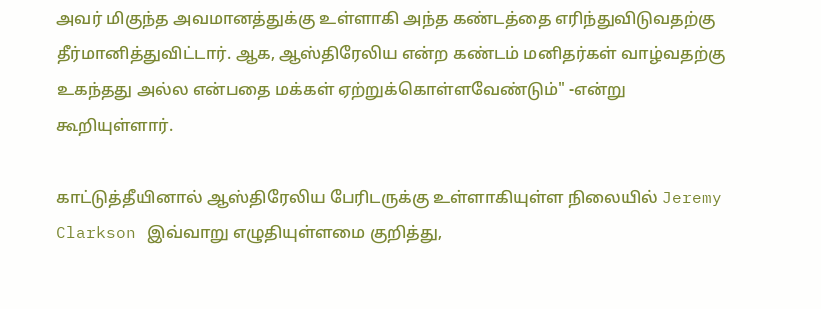அவர் மிகுந்த அவமானத்துக்கு உள்ளாகி அந்த கண்டத்தை எரிந்துவிடுவதற்கு தீர்மானித்துவிட்டார். ஆக, ஆஸ்திரேலிய என்ற கண்டம் மனிதர்கள் வாழ்வதற்கு உகந்தது அல்ல என்பதை மக்கள் ஏற்றுக்கொள்ளவேண்டும்" -என்று கூறியுள்ளார்.

காட்டுத்தீயினால் ஆஸ்திரேலிய பேரிடருக்கு உள்ளாகியுள்ள நிலையில் Jeremy Clarkson இவ்வாறு எழுதியுள்ளமை குறித்து,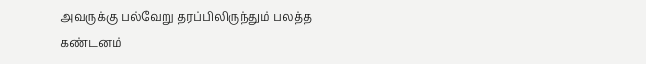அவருக்கு பல்வேறு தரப்பிலிருந்தும் பலத்த கண்டனம்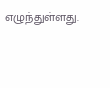எழுந்துள்ளது.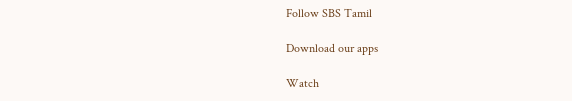Follow SBS Tamil

Download our apps

Watch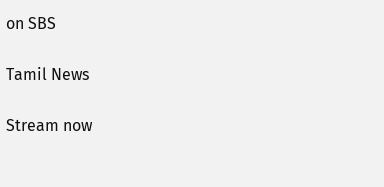on SBS

Tamil News

Stream now